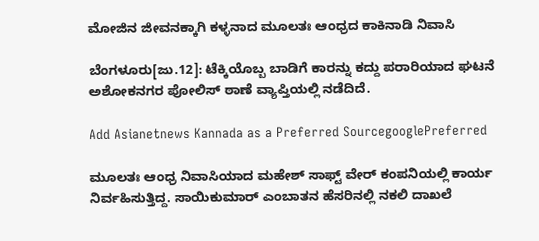ಮೋಜಿನ ಜೀವನಕ್ಕಾಗಿ ಕಳ್ಳನಾದ ಮೂಲತಃ ಆಂಧ್ರದ ಕಾಕಿನಾಡಿ ನಿವಾಸಿ

ಬೆಂಗಳೂರು[ಜು.12]: ಟೆಕ್ಕಿಯೊಬ್ಬ ಬಾಡಿಗೆ ಕಾರನ್ನು ಕದ್ದು ಪರಾರಿಯಾದ ಘಟನೆ ಅಶೋಕನಗರ ಪೋಲಿಸ್ ಠಾಣೆ ವ್ಯಾಪ್ತಿಯಲ್ಲಿ ನಡೆದಿದೆ.

Add Asianetnews Kannada as a Preferred SourcegooglePreferred

ಮೂಲತಃ ಆಂಧ್ರ ನಿವಾಸಿಯಾದ ಮಹೇಶ್ ಸಾಫ್ಟ್ ವೇರ್ ಕಂಪನಿಯಲ್ಲಿ ಕಾರ್ಯ ನಿರ್ವಹಿಸುತ್ತಿದ್ದ. ಸಾಯಿಕುಮಾರ್ ಎಂಬಾತನ ಹೆಸರಿನಲ್ಲಿ ನಕಲಿ ದಾಖಲೆ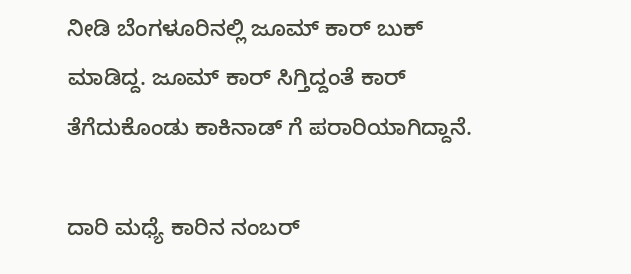ನೀಡಿ ಬೆಂಗಳೂರಿನಲ್ಲಿ ಜೂಮ್ ಕಾರ್ ಬುಕ್ ಮಾಡಿದ್ದ. ಜೂಮ್ ಕಾರ್ ಸಿಗ್ತಿದ್ದಂತೆ ಕಾರ್ ತೆಗೆದುಕೊಂಡು ಕಾಕಿನಾಡ್ ಗೆ ಪರಾರಿಯಾಗಿದ್ದಾನೆ.

ದಾರಿ ಮಧ್ಯೆ ಕಾರಿನ ನಂಬರ್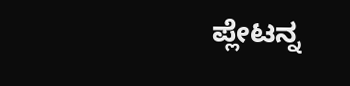ಪ್ಲೇಟನ್ನ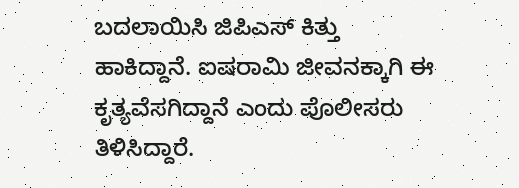ಬದಲಾಯಿಸಿ ಜಿಪಿಎಸ್ ಕಿತ್ತು ಹಾಕಿದ್ದಾನೆ. ಐಷರಾಮಿ ಜೀವನಕ್ಕಾಗಿ ಈ ಕೃತ್ಯವೆಸಗಿದ್ದಾನೆ ಎಂದು ಪೊಲೀಸರು ತಿಳಿಸಿದ್ದಾರೆ.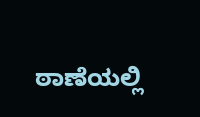ಠಾಣೆಯಲ್ಲಿ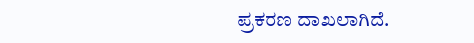ಪ್ರಕರಣ ದಾಖಲಾಗಿದೆ.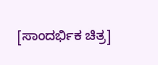[ಸಾಂದರ್ಭಿಕ ಚಿತ್ರ]